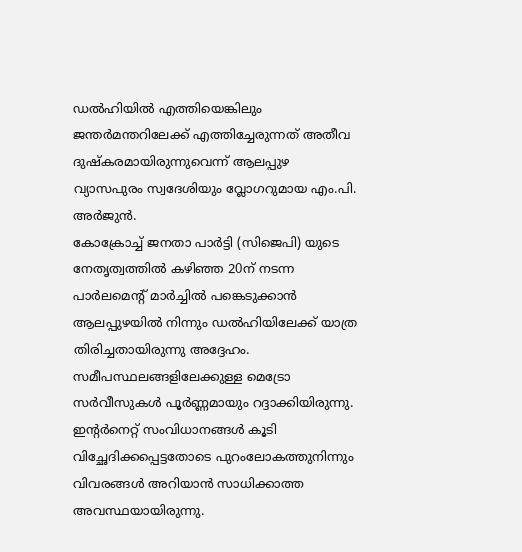ഡൽഹിയിൽ എത്തിയെങ്കിലും ജന്തർമന്തറിലേക്ക് എത്തിച്ചേരുന്നത് അതീവ ദുഷ്കരമായിരുന്നുവെന്ന് ആലപ്പുഴ വ്യാസപുരം സ്വദേശിയും വ്ലോഗറുമായ എം.പി. അർജുൻ.
കോക്രോച്ച് ജനതാ പാർട്ടി (സിജെപി) യുടെ നേതൃത്വത്തിൽ കഴിഞ്ഞ 20ന് നടന്ന പാർലമെന്റ് മാർച്ചിൽ പങ്കെടുക്കാൻ ആലപ്പുഴയിൽ നിന്നും ഡൽഹിയിലേക്ക് യാത്ര തിരിച്ചതായിരുന്നു അദ്ദേഹം. സമീപസ്ഥലങ്ങളിലേക്കുള്ള മെട്രോ സർവീസുകൾ പൂർണ്ണമായും റദ്ദാക്കിയിരുന്നു.
ഇന്റർനെറ്റ് സംവിധാനങ്ങൾ കൂടി വിച്ഛേദിക്കപ്പെട്ടതോടെ പുറംലോകത്തുനിന്നും വിവരങ്ങൾ അറിയാൻ സാധിക്കാത്ത അവസ്ഥയായിരുന്നു.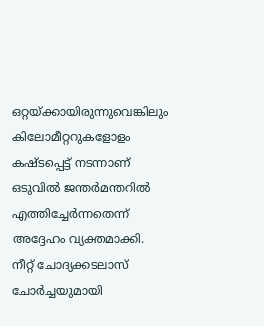ഒറ്റയ്ക്കായിരുന്നുവെങ്കിലും കിലോമീറ്ററുകളോളം കഷ്ടപ്പെട്ട് നടന്നാണ് ഒടുവിൽ ജന്തർമന്തറിൽ എത്തിച്ചേർന്നതെന്ന് അദ്ദേഹം വ്യക്തമാക്കി.
നീറ്റ് ചോദ്യക്കടലാസ് ചോർച്ചയുമായി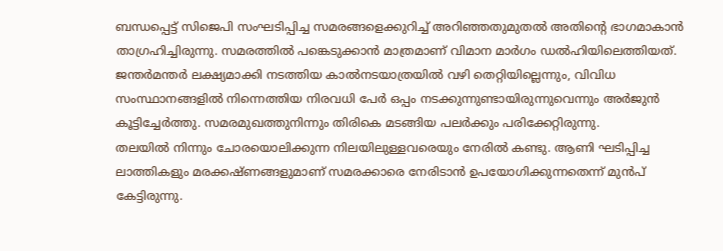ബന്ധപ്പെട്ട് സിജെപി സംഘടിപ്പിച്ച സമരങ്ങളെക്കുറിച്ച് അറിഞ്ഞതുമുതൽ അതിന്റെ ഭാഗമാകാൻ താഗ്രഹിച്ചിരുന്നു. സമരത്തിൽ പങ്കെടുക്കാൻ മാത്രമാണ് വിമാന മാർഗം ഡൽഹിയിലെത്തിയത്.
ജന്തർമന്തർ ലക്ഷ്യമാക്കി നടത്തിയ കാൽനടയാത്രയിൽ വഴി തെറ്റിയില്ലെന്നും, വിവിധ സംസ്ഥാനങ്ങളിൽ നിന്നെത്തിയ നിരവധി പേർ ഒപ്പം നടക്കുന്നുണ്ടായിരുന്നുവെന്നും അർജുൻ കൂട്ടിച്ചേർത്തു. സമരമുഖത്തുനിന്നും തിരികെ മടങ്ങിയ പലർക്കും പരിക്കേറ്റിരുന്നു.
തലയിൽ നിന്നും ചോരയൊലിക്കുന്ന നിലയിലുള്ളവരെയും നേരിൽ കണ്ടു. ആണി ഘടിപ്പിച്ച ലാത്തികളും മരക്കഷ്ണങ്ങളുമാണ് സമരക്കാരെ നേരിടാൻ ഉപയോഗിക്കുന്നതെന്ന് മുൻപ് കേട്ടിരുന്നു.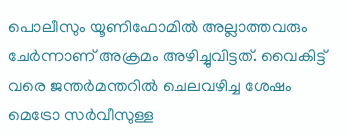പൊലീസും യൂണിഫോമിൽ അല്ലാത്തവരും ചേർന്നാണ് അക്രമം അഴിച്ചുവിട്ടത്. വൈകിട്ട് വരെ ജന്തർമന്തറിൽ ചെലവഴിച്ച ശേഷം മെട്രോ സർവീസുള്ള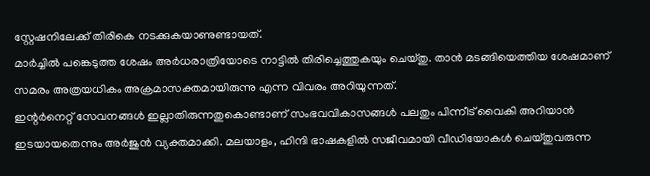സ്റ്റേഷനിലേക്ക് തിരികെ നടക്കുകയാണുണ്ടായത്.
മാർച്ചിൽ പങ്കെടുത്ത ശേഷം അർധരാത്രിയോടെ നാട്ടിൽ തിരിച്ചെത്തുകയും ചെയ്തു. താൻ മടങ്ങിയെത്തിയ ശേഷമാണ് സമരം അത്രയധികം അക്രമാസക്തമായിരുന്നു എന്ന വിവരം അറിയുന്നത്.
ഇന്റർനെറ്റ് സേവനങ്ങൾ ഇല്ലാതിരുന്നതുകൊണ്ടാണ് സംഭവവികാസങ്ങൾ പലതും പിന്നീട് വൈകി അറിയാൻ ഇടയായതെന്നും അർജുൻ വ്യക്തമാക്കി. മലയാളം, ഹിന്ദി ഭാഷകളിൽ സജീവമായി വീഡിയോകൾ ചെയ്തുവരുന്ന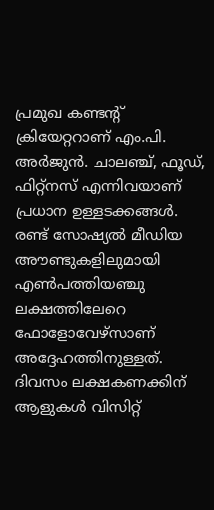പ്രമുഖ കണ്ടന്റ് ക്രിയേറ്ററാണ് എം.പി.
അർജുൻ. ചാലഞ്ച്, ഫൂഡ്, ഫിറ്റ്നസ് എന്നിവയാണ് പ്രധാന ഉള്ളടക്കങ്ങൾ.
രണ്ട് സോഷ്യൽ മീഡിയ അൗണ്ടുകളിലുമായി എൺപത്തിയഞ്ചു ലക്ഷത്തിലേറെ ഫോളോവേഴ്സാണ് അദ്ദേഹത്തിനുള്ളത്.
ദിവസം ലക്ഷകണക്കിന് ആളുകൾ വിസിറ്റ്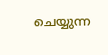ചെയ്യുന്ന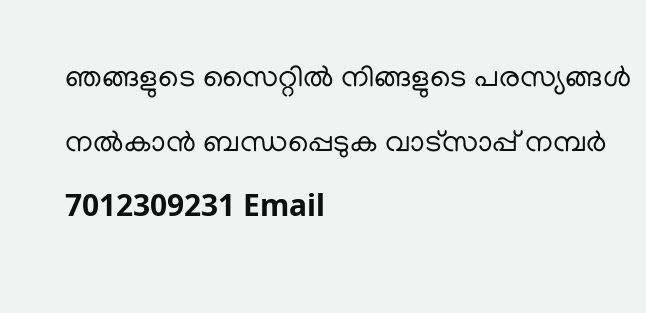ഞങ്ങളുടെ സൈറ്റിൽ നിങ്ങളുടെ പരസ്യങ്ങൾ നൽകാൻ ബന്ധപ്പെടുക വാട്സാപ്പ് നമ്പർ 7012309231 Email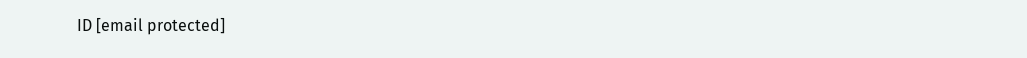ID [email protected]